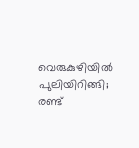വെരുകുഴിയിൽ പുലിയിറിങ്ങി; രണ്ട്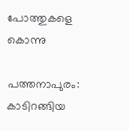പോത്തുകളെ കൊന്നു

പത്തനാപുരം: കാടിറങ്ങിയ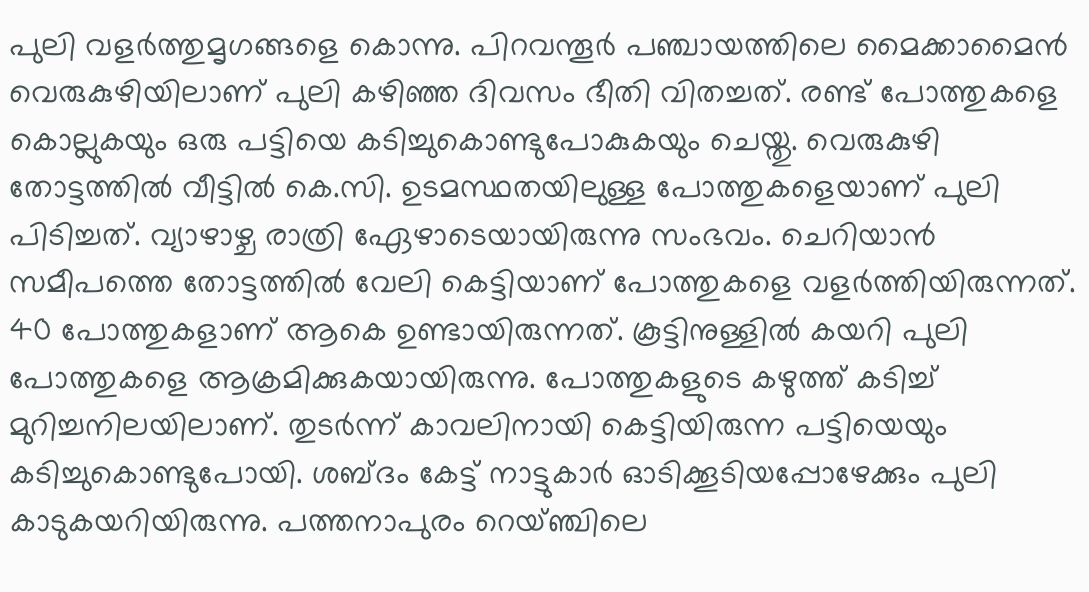പുലി വളര്‍ത്തുമൃഗങ്ങളെ കൊന്നു. പിറവന്തൂര്‍ പഞ്ചായത്തിലെ മൈക്കാമൈന്‍ വെരുകുഴിയിലാണ് പുലി കഴിഞ്ഞ ദിവസം ഭീതി വിതച്ചത്. രണ്ട് പോത്തുകളെ കൊല്ലുകയും ഒരു പട്ടിയെ കടിച്ചുകൊണ്ടുപോകുകയും ചെയ്തു. വെരുകുഴി തോട്ടത്തില്‍ വീട്ടില്‍ കെ.സി. ഉടമസ്ഥതയിലുള്ള പോത്തുകളെയാണ് പുലി പിടിച്ചത്. വ്യാഴാഴ്ച രാത്രി ഏേഴാടെയായിരുന്നു സംഭവം. ചെറിയാന്‍ സമീപത്തെ തോട്ടത്തില്‍ വേലി കെട്ടിയാണ് പോത്തുകളെ വളര്‍ത്തിയിരുന്നത്. 40 പോത്തുകളാണ് ആകെ ഉണ്ടായിരുന്നത്. കൂട്ടിനുള്ളില്‍ കയറി പുലി പോത്തുകളെ ആക്രമിക്കുകയായിരുന്നു. പോത്തുകളുടെ കഴുത്ത് കടിച്ച് മുറിച്ചനിലയിലാണ്. തുടര്‍ന്ന് കാവലിനായി കെട്ടിയിരുന്ന പട്ടിയെയും കടിച്ചുകൊണ്ടുപോയി. ശബ്ദം കേട്ട്‌ നാട്ടുകാര്‍ ഓടിക്കൂടിയപ്പോഴേക്കും പുലി കാടുകയറിയിരുന്നു. പത്തനാപുരം റെയ്ഞ്ചിലെ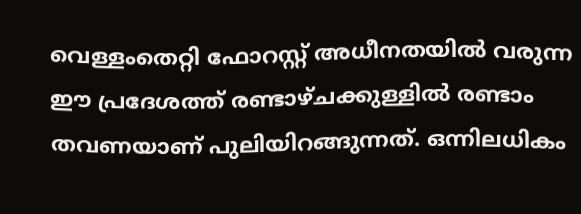വെള്ളംതെറ്റി ഫോറസ്റ്റ് അധീനതയില്‍ വരുന്ന ഈ പ്രദേശത്ത് രണ്ടാഴ്ചക്കുള്ളില്‍ രണ്ടാം തവണയാണ് പുലിയിറങ്ങുന്നത്. ഒന്നിലധികം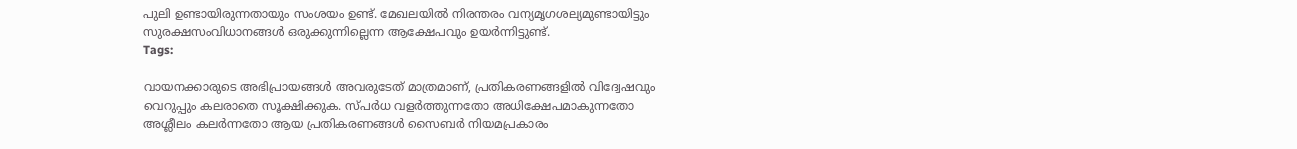പുലി ഉണ്ടായിരുന്നതായും സംശയം ഉണ്ട്. മേഖലയില്‍ നിരന്തരം വന്യമൃഗശല്യമുണ്ടായിട്ടും സുരക്ഷസംവിധാനങ്ങള്‍ ഒരുക്കുന്നില്ലെന്ന ആക്ഷേപവും ഉയർന്നിട്ടുണ്ട്.
Tags:

വായനക്കാരുടെ അഭിപ്രായങ്ങള്‍ അവരുടേത് മാത്രമാണ്, പ്രതികരണങ്ങളിൽ വിദ്വേഷവും വെറുപ്പും കലരാതെ സൂക്ഷിക്കുക. സ്പർധ വളർത്തുന്നതോ അധിക്ഷേപമാകുന്നതോ അശ്ലീലം കലർന്നതോ ആയ പ്രതികരണങ്ങൾ സൈബർ നിയമപ്രകാരം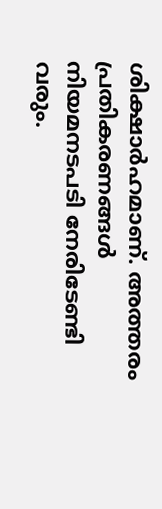ശിക്ഷാർഹമാണ്. അത്തരം പ്രതികരണങ്ങൾ നിയമനടപടി നേരിടേണ്ടി വരും.